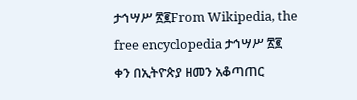ታኅሣሥ ፳፪From Wikipedia, the free encyclopedia ታኅሣሥ ፳፪ ቀን በኢትዮጵያ ዘመን አቆጣጠር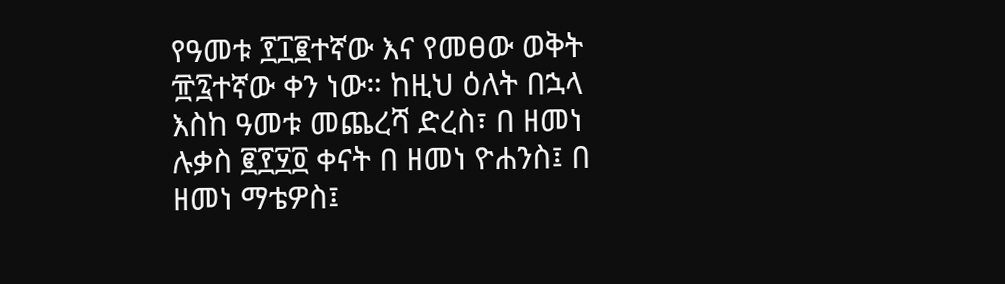የዓመቱ ፻፲፪ተኛው እና የመፀው ወቅት ፹፯ተኛው ቀን ነው። ከዚህ ዕለት በኋላ እስከ ዓመቱ መጨረሻ ድረስ፣ በ ዘመነ ሉቃስ ፪፻፶፬ ቀናት በ ዘመነ ዮሐንስ፤ በ ዘመነ ማቴዎስ፤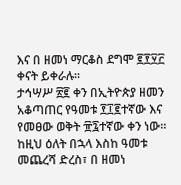እና በ ዘመነ ማርቆስ ደግሞ ፪፻፶፫ ቀናት ይቀራሉ።
ታኅሣሥ ፳፪ ቀን በኢትዮጵያ ዘመን አቆጣጠር የዓመቱ ፻፲፪ተኛው እና የመፀው ወቅት ፹፯ተኛው ቀን ነው። ከዚህ ዕለት በኋላ እስከ ዓመቱ መጨረሻ ድረስ፣ በ ዘመነ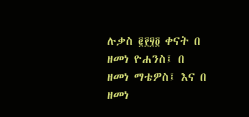ሉቃስ ፪፻፶፬ ቀናት በ ዘመነ ዮሐንስ፤ በ ዘመነ ማቴዎስ፤ እና በ ዘመነ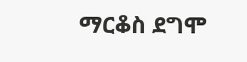ማርቆስ ደግሞ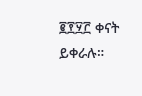፪፻፶፫ ቀናት ይቀራሉ።